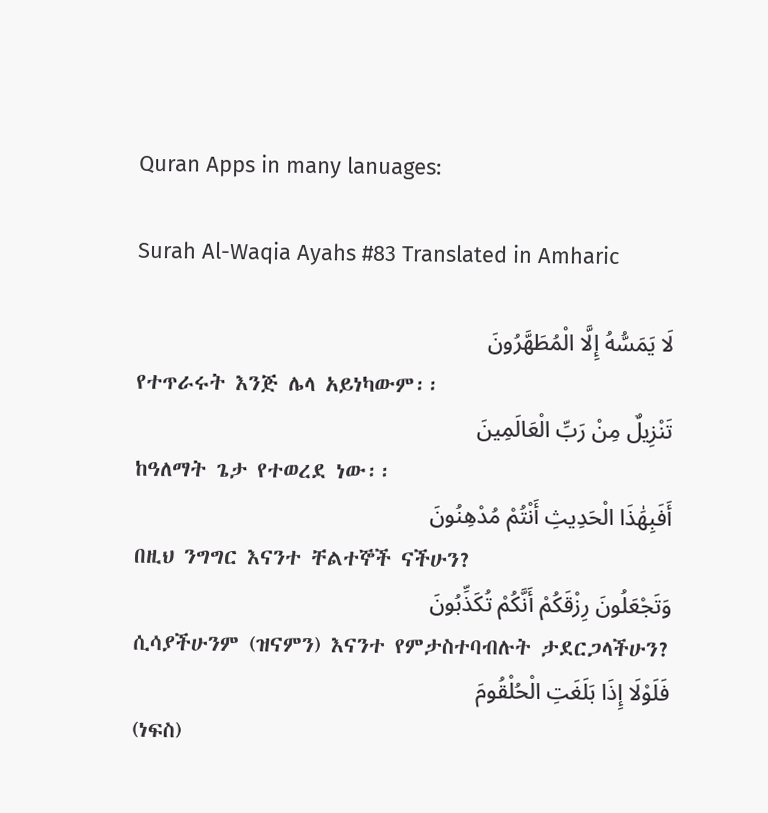Quran Apps in many lanuages:

Surah Al-Waqia Ayahs #83 Translated in Amharic

لَا يَمَسُّهُ إِلَّا الْمُطَهَّرُونَ
የተጥራሩት እንጅ ሌላ አይነካውም፡፡
تَنْزِيلٌ مِنْ رَبِّ الْعَالَمِينَ
ከዓለማት ጌታ የተወረደ ነው፡፡
أَفَبِهَٰذَا الْحَدِيثِ أَنْتُمْ مُدْهِنُونَ
በዚህ ንግግር እናንተ ቸልተኞች ናችሁን?
وَتَجْعَلُونَ رِزْقَكُمْ أَنَّكُمْ تُكَذِّبُونَ
ሲሳያችሁንም (ዝናምን) እናንተ የምታስተባብሉት ታደርጋላችሁን?
فَلَوْلَا إِذَا بَلَغَتِ الْحُلْقُومَ
(ነፍስ)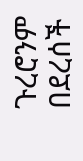ጉረሮንም በደረሰች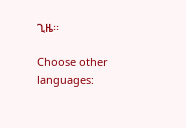ጊዜ፡፡

Choose other languages: